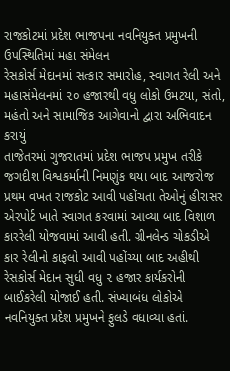રાજકોટમાં પ્રદેશ ભાજપના નવનિયુક્ત પ્રમુખની ઉપસ્થિતિમાં મહા સંમેલન
રેસકોર્સ મેદાનમાં સત્કાર સમારોહ, સ્વાગત રેલી અને મહાસંમેલનમાં ૨૦ હજારથી વધુ લોકો ઉમટયા, સંતો, મહંતો અને સામાજિક આગેવાનો દ્વારા અભિવાદન કરાયું
તાજેતરમાં ગુજરાતમાં પ્રદેશ ભાજપ પ્રમુખ તરીકે જગદીશ વિશ્વકર્માની નિમણુંક થયા બાદ આજરોજ પ્રથમ વખત રાજકોટ આવી પહોંચતા તેઓનું હીરાસર એરપોર્ટ ખાતે સ્વાગત કરવામાં આવ્યા બાદ વિશાળ કારરેલી યોજવામાં આવી હતી. ગ્રીનલેન્ડ ચોકડીએ કાર રેલીનો કાફલો આવી પહોંચ્યા બાદ અહીથી રેસકોર્સ મેદાન સુધી વધુ ૨ હજાર કાર્યકરોની બાઈકરેલી યોજાઈ હતી. સંખ્યાબંધ લોકોએ નવનિયુક્ત પ્રદેશ પ્રમુખને ફુલડે વધાવ્યા હતાં.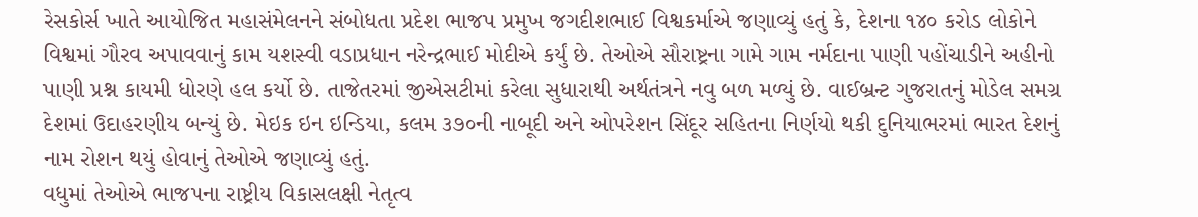રેસકોર્સ ખાતે આયોજિત મહાસંમેલનને સંબોધતા પ્રદેશ ભાજપ પ્રમુખ જગદીશભાઈ વિશ્વકર્માએ જણાવ્યું હતું કે, દેશના ૧૪૦ કરોડ લોકોને વિશ્વમાં ગૌરવ અપાવવાનું કામ યશસ્વી વડાપ્રધાન નરેન્દ્રભાઈ મોદીએ કર્યું છે. તેઓએ સૌરાષ્ટ્રના ગામે ગામ નર્મદાના પાણી પહોંચાડીને અહીનો પાણી પ્રશ્ન કાયમી ધોરણે હલ કર્યો છે. તાજેતરમાં જીએસટીમાં કરેલા સુધારાથી અર્થતંત્રને નવુ બળ મળ્યું છે. વાઈબ્રન્ટ ગુજરાતનું મોડેલ સમગ્ર દેશમાં ઉદાહરણીય બન્યું છે. મેઇક ઇન ઇન્ડિયા, કલમ ૩૭૦ની નાબૂદી અને ઓપરેશન સિંદૂર સહિતના નિર્ણયો થકી દુનિયાભરમાં ભારત દેશનું નામ રોશન થયું હોવાનું તેઓએ જણાવ્યું હતું.
વધુમાં તેઓએ ભાજપના રાષ્ટ્રીય વિકાસલક્ષી નેતૃત્વ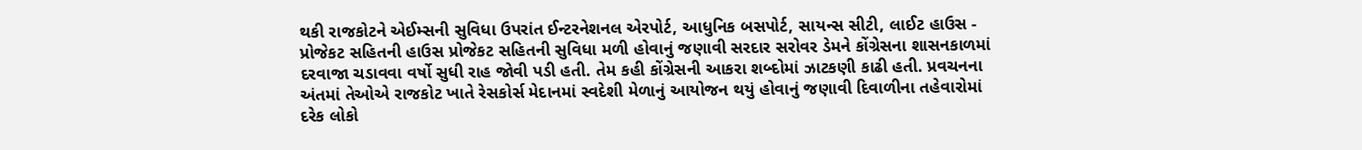થકી રાજકોટને એઈમ્સની સુવિધા ઉપરાંત ઈન્ટરનેશનલ એરપોર્ટ, આધુનિક બસપોર્ટ, સાયન્સ સીટી, લાઈટ હાઉસ - પ્રોજેકટ સહિતની હાઉસ પ્રોજેકટ સહિતની સુવિધા મળી હોવાનું જણાવી સરદાર સરોવર ડેમને કોંગ્રેસના શાસનકાળમાં દરવાજા ચડાવવા વર્ષો સુધી રાહ જોવી પડી હતી. તેમ કહી કોંગ્રેસની આકરા શબ્દોમાં ઝાટકણી કાઢી હતી. પ્રવચનના અંતમાં તેઓએ રાજકોટ ખાતે રેસકોર્સ મેદાનમાં સ્વદેશી મેળાનું આયોજન થયું હોવાનું જણાવી દિવાળીના તહેવારોમાં દરેક લોકો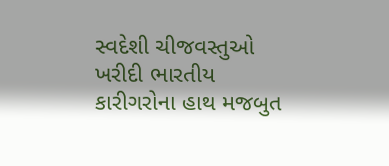સ્વદેશી ચીજવસ્તુઓ ખરીદી ભારતીય કારીગરોના હાથ મજબુત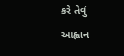કરે તેવું આહ્વાન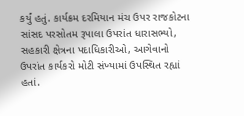કર્યું હતું. કાર્યક્રમ દરમિયાન મંચ ઉપર રાજકોટના સાંસદ પરસોતમ રૂપાલા ઉપરાંત ધારાસભ્યો, સહકારી ક્ષેત્રના પદાધિકારીઓ, આગેવાનો ઉપરાંત કાર્યકરો મોટી સંખ્યામાં ઉપસ્થિત રહ્યાં હતાં.